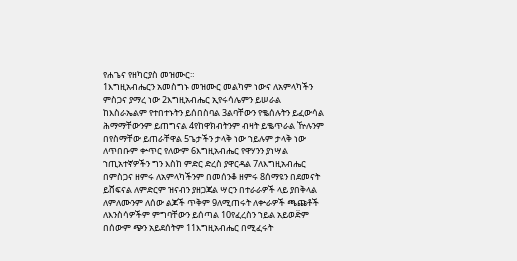የሐጌና የዘካርያስ መዝሙር።
1እግዚአብሔርን አመስግኑ መዝሙር መልካም ነውና ለአምላካችን ምስጋና ያማረ ነው 2እግዚአብሔር ኢየሩሳሌምን ይሠራል ከእስራኤልም የተበተኑትን ይሰበስባል 3ልባቸውን የቈሰሉትን ይፈውሳል ሕማማቸውንም ይጠግናል 4የከዋክብትንም ብዛት ይቈጥራል ዅሉንም በየስማቸው ይጠራቸዋል 5ጌታችን ታላቅ ነው ኀይሉም ታላቅ ነው ለጥበቡም ቍጥር የለውም 6እግዚአብሔር የዋሃንን ያነሣል ኀጢአተኛዎችን ግን እስከ ምድር ድረስ ያዋርዳል 7ለእግዚአብሔር በምስጋና ዘምሩ ለአምላካችንም በመሰንቆ ዘምሩ 8ሰማዩን በደመናት ይሸፍናል ለምድርም ዝናብን ያዘጋጃል ሣርን በተራራዎች ላይ ያበቅላል ለምለሙንም ለሰው ልጆች ጥቅም 9ለሚጠሩት ለቍራዎች ጫጩቶች ለእንስሳዎችም ምግባቸውን ይሰጣል 10የፈረስን ኀይል አይወድ፟ም በሰውም ጭን አይደሰትም 11እግዚአብሔር በሚፈሩት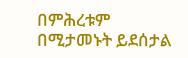በምሕረቱም በሚታመኑት ይደሰታል